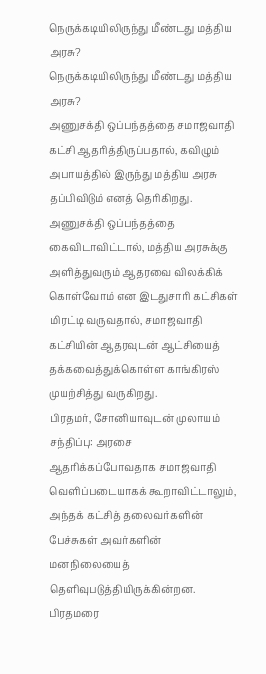நெருக்கடியிலிருந்து மீண்டது மத்திய அரசு?
நெருக்கடியிலிருந்து மீண்டது மத்திய அரசு?
அணுசக்தி ஒப்பந்தத்தை சமாஜவாதி கட்சி ஆதரித்திருப்பதால், கவிழும் அபாயத்தில் இருந்து மத்திய அரசு தப்பிவிடும் எனத் தெரிகிறது.
அணுசக்தி ஒப்பந்தத்தை கைவிடாவிட்டால், மத்திய அரசுக்கு அளித்துவரும் ஆதரவை விலக்கிக் கொள்வோம் என இடதுசாரி கட்சிகள் மிரட்டி வருவதால், சமாஜவாதி கட்சியின் ஆதரவுடன் ஆட்சியைத் தக்கவைத்துக்கொள்ள காங்கிரஸ் முயற்சித்து வருகிறது.
பிரதமர், சோனியாவுடன் முலாயம் சந்திப்பு: அரசை ஆதரிக்கப்போவதாக சமாஜவாதி வெளிப்படையாகக் கூறாவிட்டாலும், அந்தக் கட்சித் தலைவர்களின் பேச்சுகள் அவர்களின் மனநிலையைத் தெளிவுபடுத்தியிருக்கின்றன.
பிரதமரை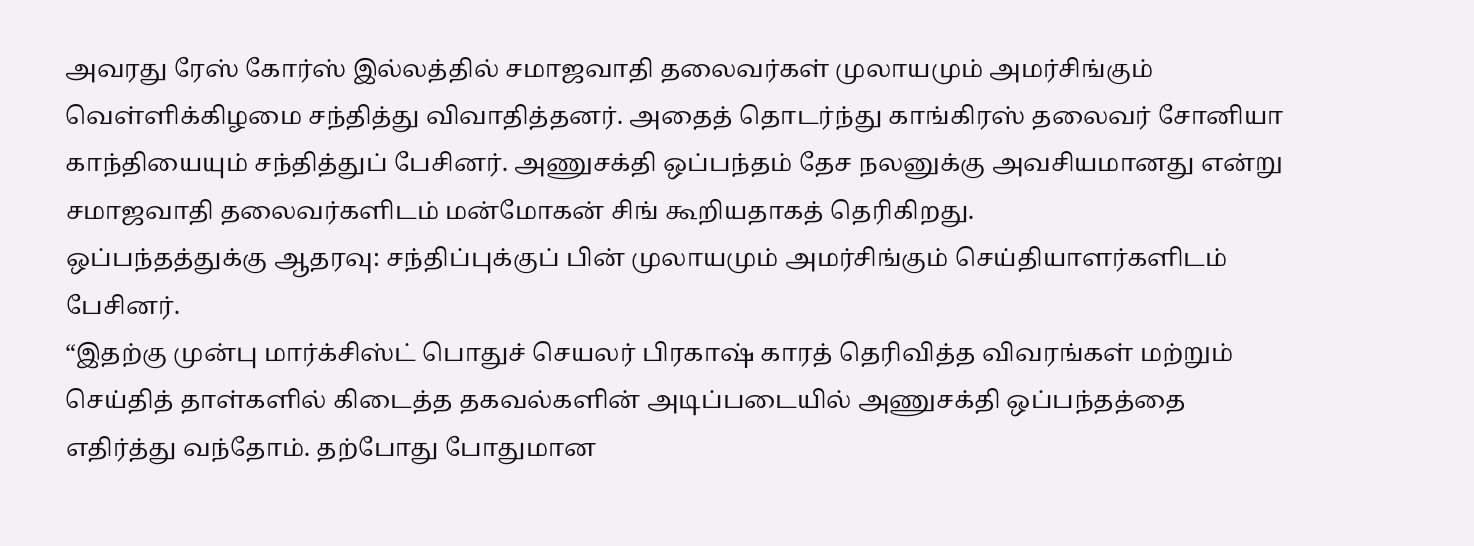அவரது ரேஸ் கோர்ஸ் இல்லத்தில் சமாஜவாதி தலைவர்கள் முலாயமும் அமர்சிங்கும் வெள்ளிக்கிழமை சந்தித்து விவாதித்தனர். அதைத் தொடர்ந்து காங்கிரஸ் தலைவர் சோனியா காந்தியையும் சந்தித்துப் பேசினர். அணுசக்தி ஒப்பந்தம் தேச நலனுக்கு அவசியமானது என்று சமாஜவாதி தலைவர்களிடம் மன்மோகன் சிங் கூறியதாகத் தெரிகிறது.
ஒப்பந்தத்துக்கு ஆதரவு: சந்திப்புக்குப் பின் முலாயமும் அமர்சிங்கும் செய்தியாளர்களிடம் பேசினர்.
“இதற்கு முன்பு மார்க்சிஸ்ட் பொதுச் செயலர் பிரகாஷ் காரத் தெரிவித்த விவரங்கள் மற்றும் செய்தித் தாள்களில் கிடைத்த தகவல்களின் அடிப்படையில் அணுசக்தி ஒப்பந்தத்தை எதிர்த்து வந்தோம். தற்போது போதுமான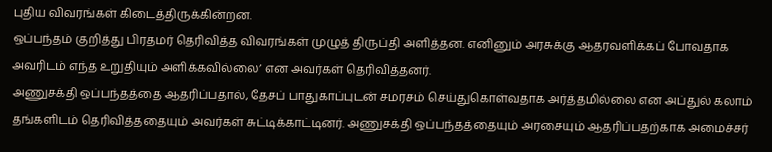புதிய விவரங்கள் கிடைத்திருக்கின்றன.
ஒப்பந்தம் குறித்து பிரதமர் தெரிவித்த விவரங்கள் முழுத் திருப்தி அளித்தன. எனினும் அரசுக்கு ஆதரவளிக்கப் போவதாக அவரிடம் எந்த உறுதியும் அளிக்கவில்லை’ என அவர்கள் தெரிவித்தனர்.
அணுசக்தி ஒப்பந்தத்தை ஆதரிப்பதால், தேசப் பாதுகாப்புடன் சமரசம் செய்துகொள்வதாக அர்த்தமில்லை என அப்துல் கலாம் தங்களிடம் தெரிவித்ததையும் அவர்கள் சுட்டிக்காட்டினர். அணுசக்தி ஒப்பந்தத்தையும் அரசையும் ஆதரிப்பதற்காக அமைச்சர்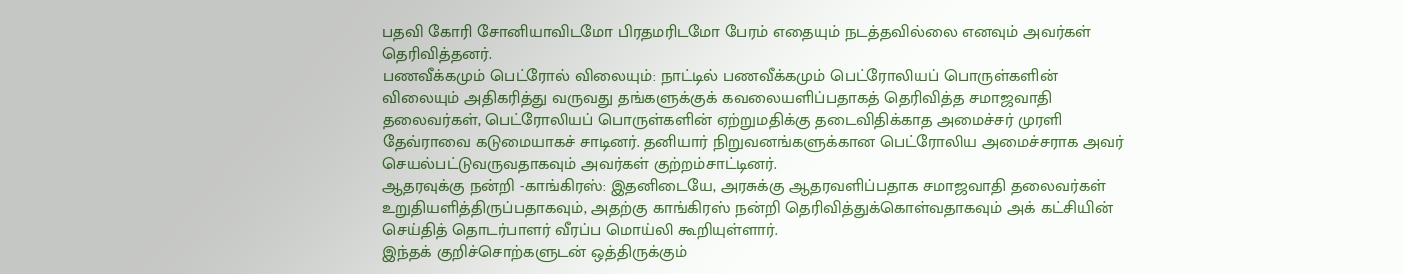பதவி கோரி சோனியாவிடமோ பிரதமரிடமோ பேரம் எதையும் நடத்தவில்லை எனவும் அவர்கள் தெரிவித்தனர்.
பணவீக்கமும் பெட்ரோல் விலையும்: நாட்டில் பணவீக்கமும் பெட்ரோலியப் பொருள்களின் விலையும் அதிகரித்து வருவது தங்களுக்குக் கவலையளிப்பதாகத் தெரிவித்த சமாஜவாதி தலைவர்கள், பெட்ரோலியப் பொருள்களின் ஏற்றுமதிக்கு தடைவிதிக்காத அமைச்சர் முரளி தேவ்ராவை கடுமையாகச் சாடினர். தனியார் நிறுவனங்களுக்கான பெட்ரோலிய அமைச்சராக அவர் செயல்பட்டுவருவதாகவும் அவர்கள் குற்றம்சாட்டினர்.
ஆதரவுக்கு நன்றி -காங்கிரஸ்: இதனிடையே, அரசுக்கு ஆதரவளிப்பதாக சமாஜவாதி தலைவர்கள் உறுதியளித்திருப்பதாகவும், அதற்கு காங்கிரஸ் நன்றி தெரிவித்துக்கொள்வதாகவும் அக் கட்சியின் செய்தித் தொடர்பாளர் வீரப்ப மொய்லி கூறியுள்ளார்.
இந்தக் குறிச்சொற்களுடன் ஒத்திருக்கும்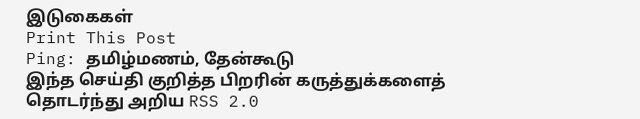இடுகைகள்
Print This Post
Ping: தமிழ்மணம், தேன்கூடு
இந்த செய்தி குறித்த பிறரின் கருத்துக்களைத் தொடர்ந்து அறிய RSS 2.0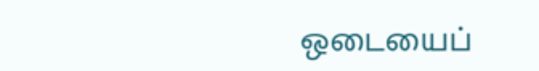ஒடையைப்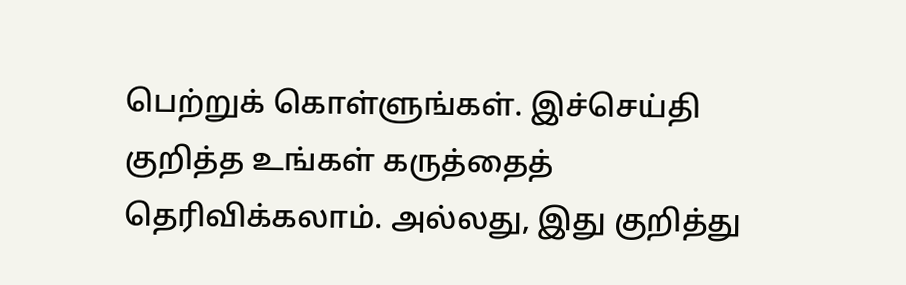பெற்றுக் கொள்ளுங்கள். இச்செய்தி குறித்த உங்கள் கருத்தைத் தெரிவிக்கலாம். அல்லது, இது குறித்து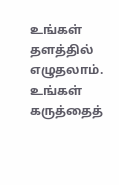உங்கள் தளத்தில் எழுதலாம்.
உங்கள் கருத்தைத்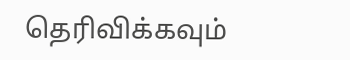தெரிவிக்கவும்